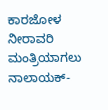ಕಾರಜೋಳ ನೀರಾವರಿ ಮಂತ್ರಿಯಾಗಲು ನಾಲಾಯಕ್-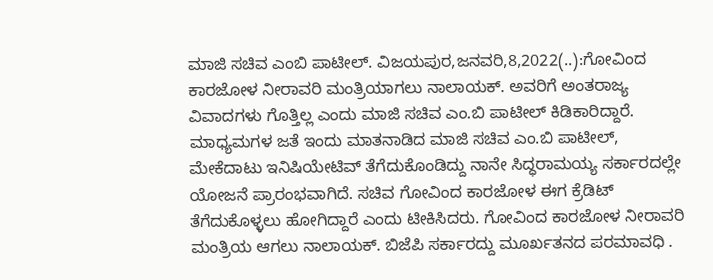ಮಾಜಿ ಸಚಿವ ಎಂಬಿ ಪಾಟೀಲ್. ವಿಜಯಪುರ,ಜನವರಿ,8,2022(..):ಗೋವಿಂದ ಕಾರಜೋಳ ನೀರಾವರಿ ಮಂತ್ರಿಯಾಗಲು ನಾಲಾಯಕ್. ಅವರಿಗೆ ಅಂತರಾಜ್ಯ ವಿವಾದಗಳು ಗೊತ್ತಿಲ್ಲ ಎಂದು ಮಾಜಿ ಸಚಿವ ಎಂ.ಬಿ ಪಾಟೀಲ್ ಕಿಡಿಕಾರಿದ್ದಾರೆ. ಮಾಧ್ಯಮಗಳ ಜತೆ ಇಂದು ಮಾತನಾಡಿದ ಮಾಜಿ ಸಚಿವ ಎಂ.ಬಿ ಪಾಟೀಲ್, ಮೇಕೆದಾಟು ಇನಿಷಿಯೇಟಿವ್ ತೆಗೆದುಕೊಂಡಿದ್ದು ನಾನೇ ಸಿದ್ಧರಾಮಯ್ಯ ಸರ್ಕಾರದಲ್ಲೇ ಯೋಜನೆ ಪ್ರಾರಂಭವಾಗಿದೆ. ಸಚಿವ ಗೋವಿಂದ ಕಾರಜೋಳ ಈಗ ಕ್ರೆಡಿಟ್ ತೆಗೆದುಕೊಳ್ಳಲು ಹೋಗಿದ್ದಾರೆ ಎಂದು ಟೀಕಿಸಿದರು. ಗೋವಿಂದ ಕಾರಜೋಳ ನೀರಾವರಿ ಮಂತ್ರಿಯ ಆಗಲು ನಾಲಾಯಕ್. ಬಿಜೆಪಿ ಸರ್ಕಾರದ್ದು ಮೂರ್ಖತನದ ಪರಮಾವಧಿ .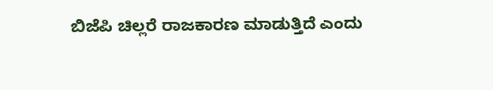ಬಿಜೆಪಿ ಚಿಲ್ಲರೆ ರಾಜಕಾರಣ ಮಾಡುತ್ತಿದೆ ಎಂದು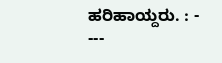ಹರಿಹಾಯ್ದರು. : - ---